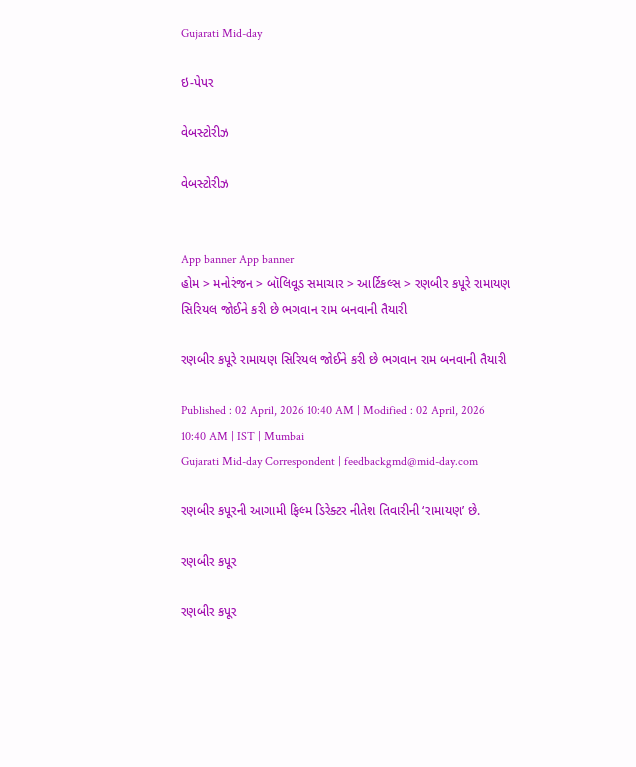Gujarati Mid-day

ઇ-પેપર

વેબસ્ટોરીઝ

વેબસ્ટોરીઝ


App banner App banner
હોમ > મનોરંજન > બૉલિવૂડ સમાચાર > આર્ટિકલ્સ > રણબીર કપૂરે રામાયણ સિરિયલ જોઈને કરી છે ભગવાન રામ બનવાની તૈયારી

રણબીર કપૂરે રામાયણ સિરિયલ જોઈને કરી છે ભગવાન રામ બનવાની તૈયારી

Published : 02 April, 2026 10:40 AM | Modified : 02 April, 2026 10:40 AM | IST | Mumbai
Gujarati Mid-day Correspondent | feedbackgmd@mid-day.com

રણબીર કપૂરની આગામી ફિલ્મ ડિરેક્ટર નીતેશ તિવારીની ‘રામાયણ’ છે.

રણબીર કપૂર

રણબીર કપૂર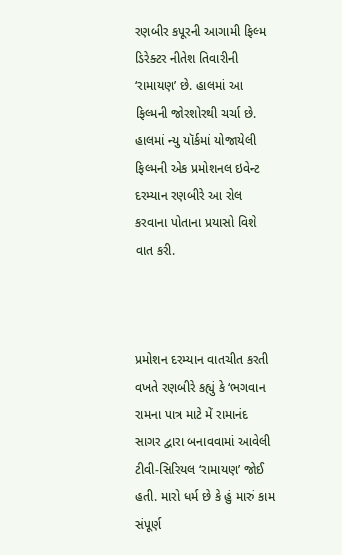રણબીર કપૂરની આગામી ફિલ્મ ડિરેક્ટર નીતેશ તિવારીની ‘રામાયણ’ છે. હાલમાં આ ફિલ્મની જોરશોરથી ચર્ચા છે. હાલમાં ન્યુ યૉર્કમાં યોજાયેલી ફિલ્મની એક પ્રમોશનલ ઇવેન્ટ દરમ્યાન રણબીરે આ રોલ કરવાના પોતાના પ્રયાસો વિશે વાત કરી.



પ્રમોશન દરમ્યાન વાતચીત કરતી વખતે રણબીરે કહ્યું કે ‘ભગવાન રામના પાત્ર માટે મેં રામાનંદ સાગર દ્વારા બનાવવામાં આવેલી ટીવી-સિરિયલ ‘રામાયણ’ જોઈ હતી. મારો ધર્મ છે કે હું મારું કામ સંપૂર્ણ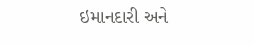ઇમાનદારી અને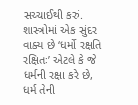સચ્ચાઈથી કરું. શાસ્ત્રોમાં એક સુંદર વાક્ય છે ‘ધર્મો રક્ષતિ રક્ષિતઃ’ એટલે કે જે ધર્મની રક્ષા કરે છે, ધર્મ તેની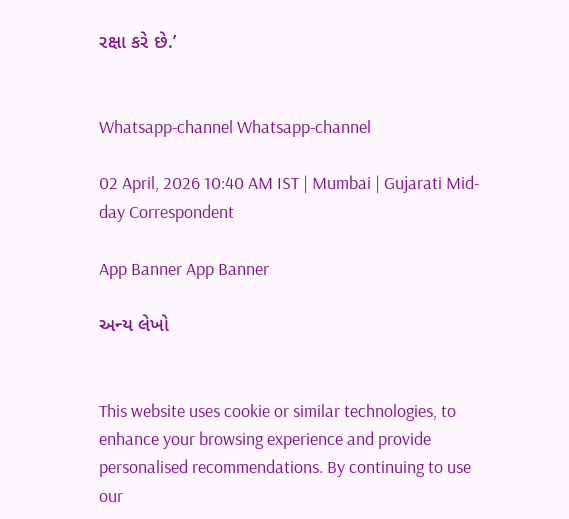રક્ષા કરે છે.’


Whatsapp-channel Whatsapp-channel

02 April, 2026 10:40 AM IST | Mumbai | Gujarati Mid-day Correspondent

App Banner App Banner

અન્ય લેખો


This website uses cookie or similar technologies, to enhance your browsing experience and provide personalised recommendations. By continuing to use our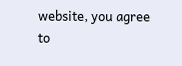website, you agree to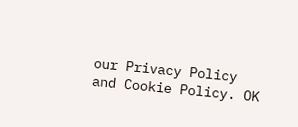our Privacy Policy and Cookie Policy. OK